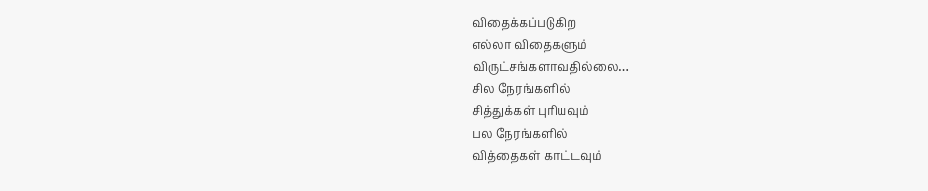விதைக்கப்படுகிற
எல்லா விதைகளும்
விருட்சங்களாவதில்லை…
சில நேரங்களில்
சித்துக்கள் புரியவும்
பல நேரங்களில்
வித்தைகள் காட்டவும்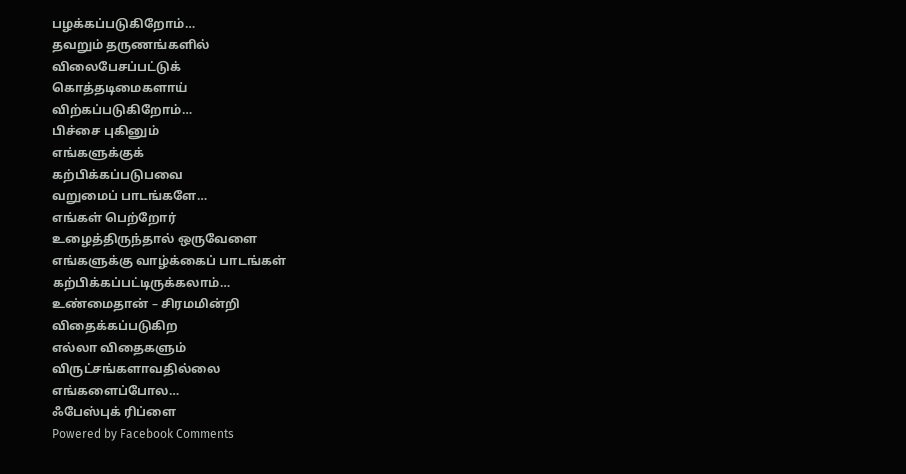பழக்கப்படுகிறோம்…
தவறும் தருணங்களில்
விலைபேசப்பட்டுக்
கொத்தடிமைகளாய்
விற்கப்படுகிறோம்…
பிச்சை புகினும்
எங்களுக்குக்
கற்பிக்கப்படுபவை
வறுமைப் பாடங்களே…
எங்கள் பெற்றோர்
உழைத்திருந்தால் ஒருவேளை
எங்களுக்கு வாழ்க்கைப் பாடங்கள்
கற்பிக்கப்பட்டிருக்கலாம்…
உண்மைதான் – சிரமமின்றி
விதைக்கப்படுகிற
எல்லா விதைகளும்
விருட்சங்களாவதில்லை
எங்களைப்போல…
ஃபேஸ்புக் ரிப்ளை
Powered by Facebook Comments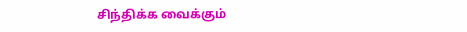சிந்திக்க வைக்கும்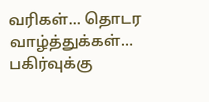வரிகள்… தொடர வாழ்த்துக்கள்… பகிர்வுக்கு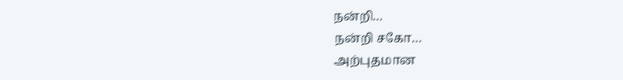நன்றி…
நன்றி சகோ…
அற்புதமான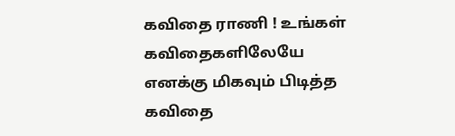கவிதை ராணி ! உங்கள் கவிதைகளிலேயே எனக்கு மிகவும் பிடித்த கவிதை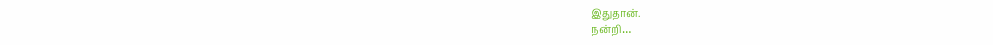இதுதான்.
நன்றி…